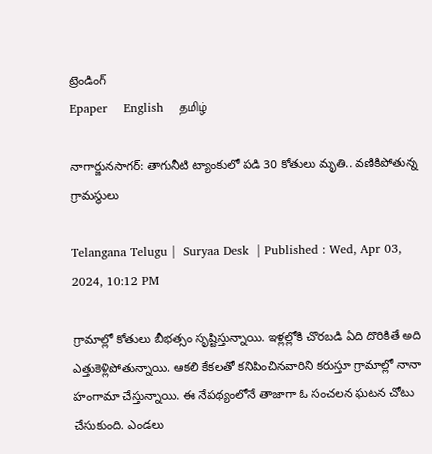ట్రెండింగ్
Epaper    English    தமிழ்

నాగార్జునసాగర్: తాగునీటి ట్యాంకులో పడి 30 కోతులు మృతి.. వణికిపోతున్న గ్రామస్థులు

Telangana Telugu |  Suryaa Desk  | Published : Wed, Apr 03, 2024, 10:12 PM

గ్రామాల్లో కోతులు బీభత్సం సృష్టిస్తున్నాయి. ఇళ్లల్లోకి చొరబడి ఏది దొరికితే అది ఎత్తుకెళ్లిపోతున్నాయి. ఆకలి కేకలతో కనిపించినవారిని కరుస్తూ గ్రామాల్లో నానా హంగామా చేస్తున్నాయి. ఈ నేపథ్యంలోనే తాజాగా ఓ సంచలన ఘటన చోటు చేసుకుంది. ఎండలు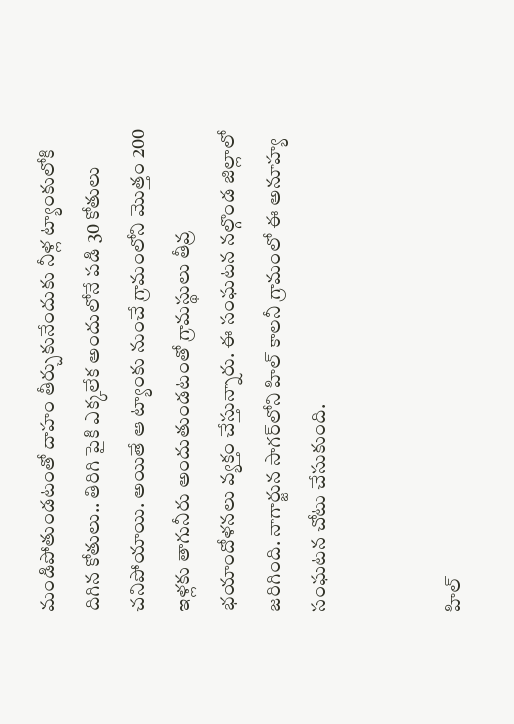మండిపోతుండటంతో దాహం తీర్చుకునేందుకు నీళ్ల ట్యాంకులోకి దిగిన కోతులు.. తిరిగి పైకి ఎక్కలేక అందులోనే పడి 30 కోతులు చనిపోయాయి. అయితే ఆ ట్యాంకు నుంచే గ్రామంలోని మొత్తం 200 ఇళ్లకు తాగునీరు అందుతుండటంతో గ్రామస్థులు తీవ్ర భయాందోళనలు వ్యక్తం చేస్తున్నారు. ఈ సంఘటన నల్గొండ జిల్లాలో జరిగింది. నాగార్జున సాగర్‌లోని హిల్ కాలనీ గ్రామంలో ఈ అనూహ్య సంఘటన చోటు చేసుకుంది.


హిల్‌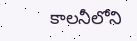కాలనీలోని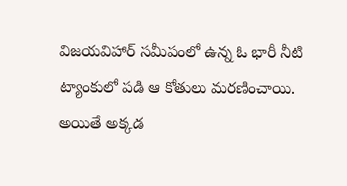విజయవిహార్ సమీపంలో ఉన్న ఓ భారీ నీటి ట్యాంకులో పడి ఆ కోతులు మరణించాయి. అయితే అక్కడ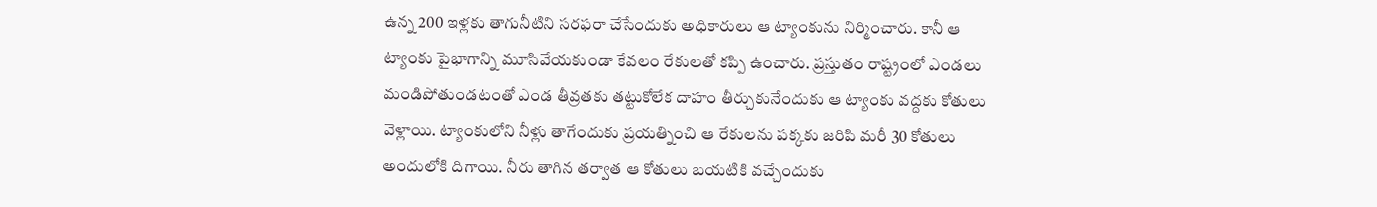ఉన్న 200 ఇళ్లకు తాగునీటిని సరఫరా చేసేందుకు అధికారులు ఆ ట్యాంకును నిర్మించారు. కానీ ఆ ట్యాంకు పైభాగాన్ని మూసివేయకుండా కేవలం రేకులతో కప్పి ఉంచారు. ప్రస్తుతం రాష్ట్రంలో ఎండలు మండిపోతుండటంతో ఎండ తీవ్రతకు తట్టుకోలేక దాహం తీర్చుకునేందుకు ఆ ట్యాంకు వద్దకు కోతులు వెళ్లాయి. ట్యాంకులోని నీళ్లు తాగేందుకు ప్రయత్నించి ఆ రేకులను పక్కకు జరిపి మరీ 30 కోతులు అందులోకి దిగాయి. నీరు తాగిన తర్వాత ఆ కోతులు బయటికి వచ్చేందుకు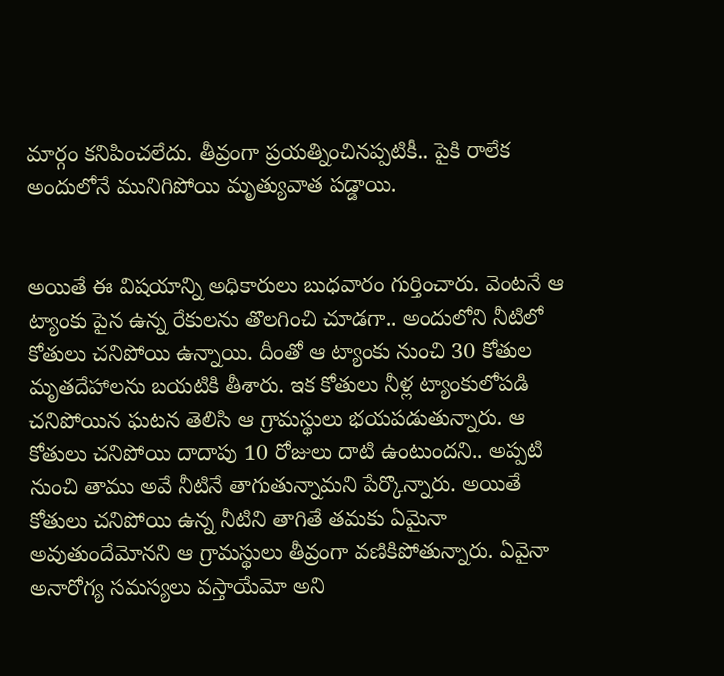మార్గం కనిపించలేదు. తీవ్రంగా ప్రయత్నించినప్పటికీ.. పైకి రాలేక అందులోనే మునిగిపోయి మృత్యువాత పడ్డాయి.


అయితే ఈ విషయాన్ని అధికారులు బుధవారం గుర్తించారు. వెంటనే ఆ ట్యాంకు పైన ఉన్న రేకులను తొలగించి చూడగా.. అందులోని నీటిలో కోతులు చనిపోయి ఉన్నాయి. దీంతో ఆ ట్యాంకు నుంచి 30 కోతుల మృతదేహాలను బయటికి తీశారు. ఇక కోతులు నీళ్ల ట్యాంకులోపడి చనిపోయిన ఘటన తెలిసి ఆ గ్రామస్థులు భయపడుతున్నారు. ఆ కోతులు చనిపోయి దాదాపు 10 రోజులు దాటి ఉంటుందని.. అప్పటి నుంచి తాము అవే నీటినే తాగుతున్నామని పేర్కొన్నారు. అయితే కోతులు చనిపోయి ఉన్న నీటిని తాగితే తమకు ఏమైనా అవుతుందేమోనని ఆ గ్రామస్థులు తీవ్రంగా వణికిపోతున్నారు. ఏవైనా అనారోగ్య సమస్యలు వస్తాయేమో అని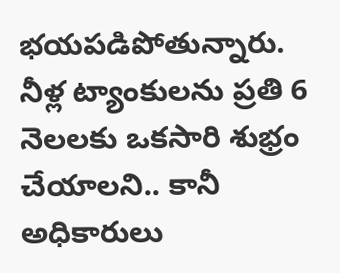భయపడిపోతున్నారు. నీళ్ల ట్యాంకులను ప్రతి 6 నెలలకు ఒకసారి శుభ్రం చేయాలని.. కానీ అధికారులు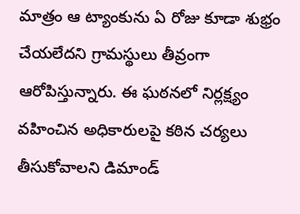మాత్రం ఆ ట్యాంకును ఏ రోజు కూడా శుభ్రం చేయలేదని గ్రామస్థులు తీవ్రంగా ఆరోపిస్తున్నారు. ఈ ఘఠనలో నిర్లక్ష్యం వహించిన అధికారులపై కఠిన చర్యలు తీసుకోవాలని డిమాండ్‌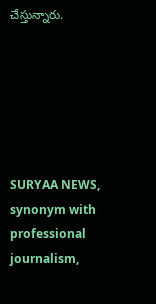చేస్తున్నారు.






SURYAA NEWS, synonym with professional journalism,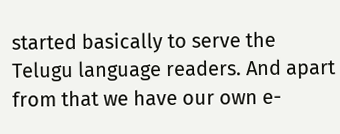started basically to serve the Telugu language readers. And apart from that we have our own e-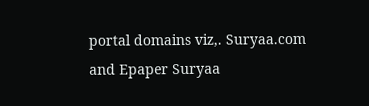portal domains viz,. Suryaa.com and Epaper Suryaa